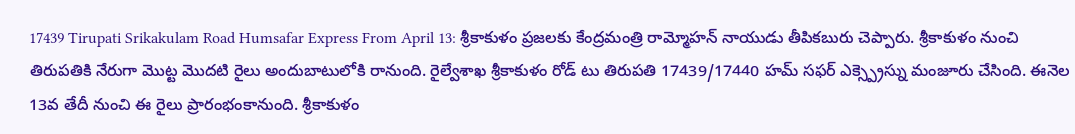17439 Tirupati Srikakulam Road Humsafar Express From April 13: శ్రీకాకుళం ప్రజలకు కేంద్రమంత్రి రామ్మోహన్ నాయుడు తీపికబురు చెప్పారు. శ్రీకాకుళం నుంచి తిరుపతికి నేరుగా మొట్ట మొదటి రైలు అందుబాటులోకి రానుంది. రైల్వేశాఖ శ్రీకాకుళం రోడ్ టు తిరుపతి 17439/17440 హమ్ సఫర్ ఎక్స్ప్రెస్ను మంజూరు చేసింది. ఈనెల 13వ తేదీ నుంచి ఈ రైలు ప్రారంభంకానుంది. శ్రీకాకుళం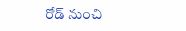రోడ్ నుంచి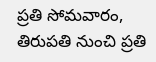ప్రతి సోమవారం, తిరుపతి నుంచి ప్రతి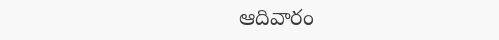ఆదివారం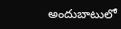అందుబాటులో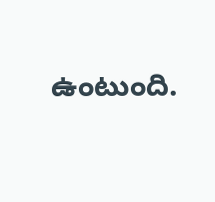ఉంటుంది.